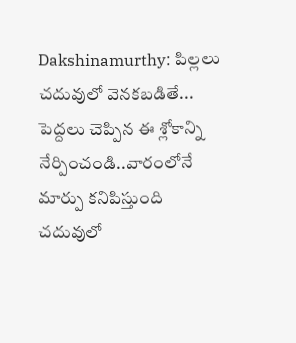Dakshinamurthy: పిల్లలు చదువులో వెనకబడితే... పెద్దలు చెప్పిన ఈ శ్లోకాన్ని నేర్పించండి..వారంలోనే మార్పు కనిపిస్తుంది
చదువులో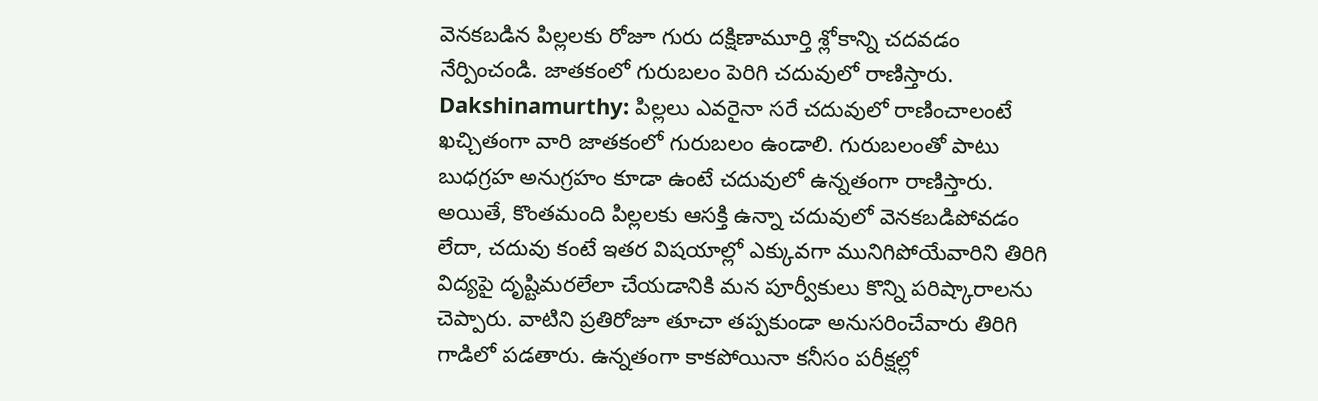వెనకబడిన పిల్లలకు రోజూ గురు దక్షిణామూర్తి శ్లోకాన్ని చదవడం నేర్పించండి. జాతకంలో గురుబలం పెరిగి చదువులో రాణిస్తారు.
Dakshinamurthy: పిల్లలు ఎవరైనా సరే చదువులో రాణించాలంటే ఖచ్చితంగా వారి జాతకంలో గురుబలం ఉండాలి. గురుబలంతో పాటు బుధగ్రహ అనుగ్రహం కూడా ఉంటే చదువులో ఉన్నతంగా రాణిస్తారు. అయితే, కొంతమంది పిల్లలకు ఆసక్తి ఉన్నా చదువులో వెనకబడిపోవడం లేదా, చదువు కంటే ఇతర విషయాల్లో ఎక్కువగా మునిగిపోయేవారిని తిరిగి విద్యపై దృష్టిమరలేలా చేయడానికి మన పూర్వీకులు కొన్ని పరిష్కారాలను చెప్పారు. వాటిని ప్రతిరోజూ తూచా తప్పకుండా అనుసరించేవారు తిరిగి గాడిలో పడతారు. ఉన్నతంగా కాకపోయినా కనీసం పరీక్షల్లో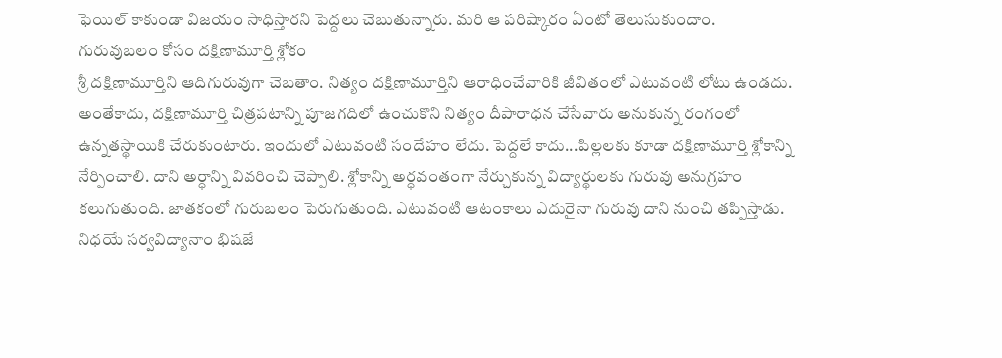ఫెయిల్ కాకుండా విజయం సాధిస్తారని పెద్దలు చెబుతున్నారు. మరి ఆ పరిష్కారం ఏంటో తెలుసుకుందాం.
గురువుబలం కోసం దక్షిణామూర్తి శ్లోకం
శ్రీ దక్షిణామూర్తిని ఆదిగురువుగా చెబతాం. నిత్యం దక్షిణామూర్తిని ఆరాధించేవారికి జీవితంలో ఎటువంటి లోటు ఉండదు. అంతేకాదు, దక్షిణామూర్తి చిత్రపటాన్ని పూజగదిలో ఉంచుకొని నిత్యం దీపారాధన చేసేవారు అనుకున్న రంగంలో ఉన్నతస్థాయికి చేరుకుంటారు. ఇందులో ఎటువంటి సందేహం లేదు. పెద్దలే కాదు...పిల్లలకు కూడా దక్షిణామూర్తి శ్లోకాన్ని నేర్పించాలి. దాని అర్ధాన్ని వివరించి చెప్పాలి. శ్లోకాన్ని అర్ధవంతంగా నేర్చుకున్న విద్యార్థులకు గురువు అనుగ్రహం కలుగుతుంది. జాతకంలో గురుబలం పెరుగుతుంది. ఎటువంటి ఆటంకాలు ఎదురైనా గురువు దాని నుంచి తప్పిస్తాడు.
నిధయే సర్వవిద్యానాం భిషజే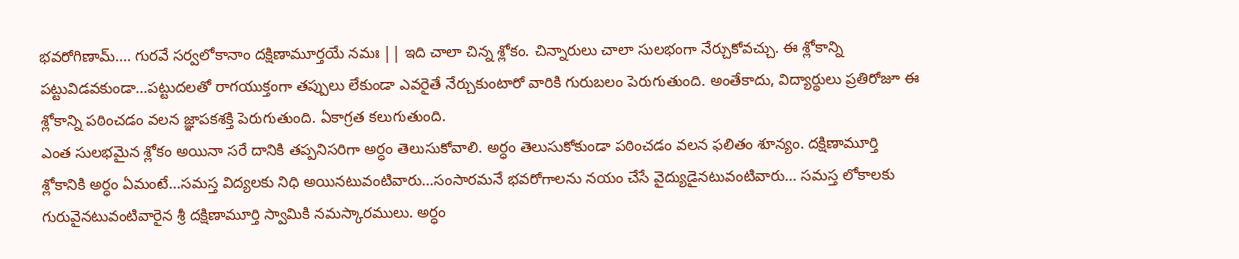భవరోగిణామ్.... గురవే సర్వలోకానాం దక్షిణామూర్తయే నమః || ఇది చాలా చిన్న శ్లోకం. చిన్నారులు చాలా సులభంగా నేర్చుకోవచ్చు. ఈ శ్లోకాన్ని పట్టువిడవకుండా...పట్టుదలతో రాగయుక్తంగా తప్పులు లేకుండా ఎవరైతే నేర్చుకుంటారో వారికి గురుబలం పెరుగుతుంది. అంతేకాదు, విద్యార్థులు ప్రతిరోజూ ఈ శ్లోకాన్ని పఠించడం వలన జ్ఞాపకశక్తి పెరుగుతుంది. ఏకాగ్రత కలుగుతుంది.
ఎంత సులభమైన శ్లోకం అయినా సరే దానికి తప్పనిసరిగా అర్ధం తెలుసుకోవాలి. అర్ధం తెలుసుకోకుండా పఠించడం వలన ఫలితం శూన్యం. దక్షిణామూర్తి శ్లోకానికి అర్ధం ఏమంటే...సమస్త విద్యలకు నిధి అయినటువంటివారు...సంసారమనే భవరోగాలను నయం చేసే వైద్యుడైనటువంటివారు... సమస్త లోకాలకు గురువైనటువంటివారైన శ్రీ దక్షిణామూర్తి స్వామికి నమస్కారములు. అర్ధం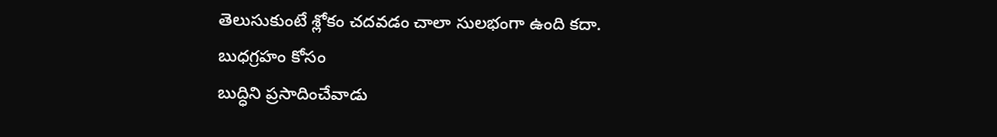తెలుసుకుంటే శ్లోకం చదవడం చాలా సులభంగా ఉంది కదా.
బుధగ్రహం కోసం
బుద్ధిని ప్రసాదించేవాడు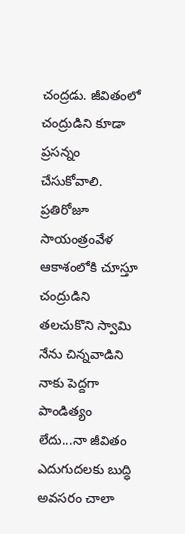చంద్రడు. జీవితంలో చంద్రుడిని కూడా ప్రసన్నం చేసుకోవాలి. ప్రతిరోజూ సాయంత్రంవేళ ఆకాశంలోకి చూస్తూ చంద్రుడిని తలచుకొని స్వామి నేను చిన్నవాడిని నాకు పెద్దగా పాండిత్యం లేదు...నా జీవితం ఎదుగుదలకు బుద్ధి అవసరం చాలా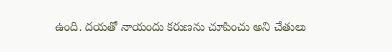ఉంది. దయతో నాయందు కరుణను చూపించు అని చేతులు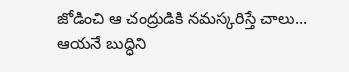జోడించి ఆ చంద్రుడికి నమస్కరిస్తే చాలు... ఆయనే బుద్ధిని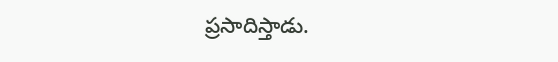ప్రసాదిస్తాడు.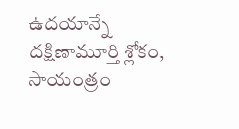ఉదయాన్నే దక్షిణామూర్తి శ్లోకం, సాయంత్రం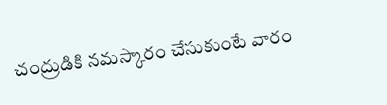చంద్రుడికి నమస్కారం చేసుకుంటే వారం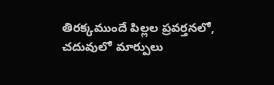తిరక్కముందే పిల్లల ప్రవర్తనలో, చదువులో మార్పులు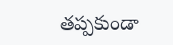తప్పకుండా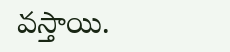వస్తాయి.